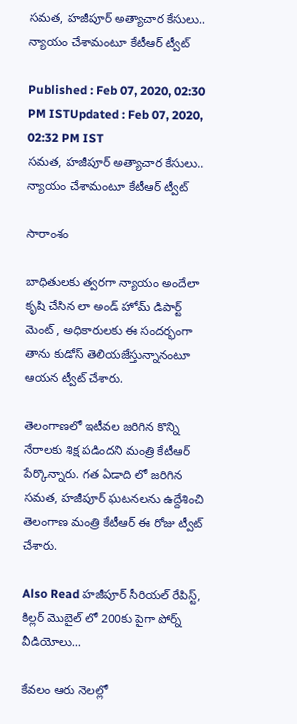సమత, హజీపూర్ అత్యాచార కేసులు.. న్యాయం చేశామంటూ కేటీఆర్ ట్వీట్

Published : Feb 07, 2020, 02:30 PM ISTUpdated : Feb 07, 2020, 02:32 PM IST
సమత, హజీపూర్ అత్యాచార కేసులు.. న్యాయం చేశామంటూ కేటీఆర్ ట్వీట్

సారాంశం

బాధితులకు త్వరగా న్యాయం అందేలా కృషి చేసిన లా అండ్ హోమ్ డిపార్ట్ మెంట్ , అధికారులకు ఈ సందర్భంగా తాను కుడోస్ తెలియజేస్తున్నానంటూ ఆయన ట్వీట్ చేశారు.

తెలంగాణలో ఇటీవల జరిగిన కొన్ని నేరాలకు శిక్ష పడిందని మంత్రి కేటీఆర్ పేర్కొన్నారు. గత ఏడాది లో జరిగిన సమత, హజీపూర్ ఘటనలను ఉద్దేశించి తెలంగాణ మంత్రి కేటీఆర్ ఈ రోజు ట్వీట్ చేశారు.

Also Read హజీపూర్ సీరియల్ రేపిస్ట్, కిల్లర్ మొబైల్ లో 200కు పైగా పోర్న్ వీడియోలు...

కేవలం ఆరు నెలల్లో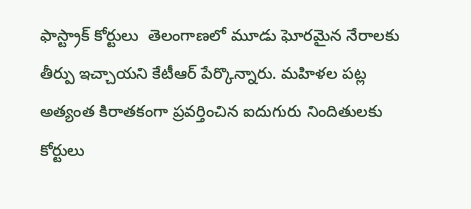ఫాస్ట్రాక్ కోర్టులు  తెలంగాణలో మూడు ఘోరమైన నేరాలకు తీర్పు ఇచ్చాయని కేటీఆర్ పేర్కొన్నారు. మహిళల పట్ల అత్యంత కిరాతకంగా ప్రవర్తించిన ఐదుగురు నిందితులకు కోర్టులు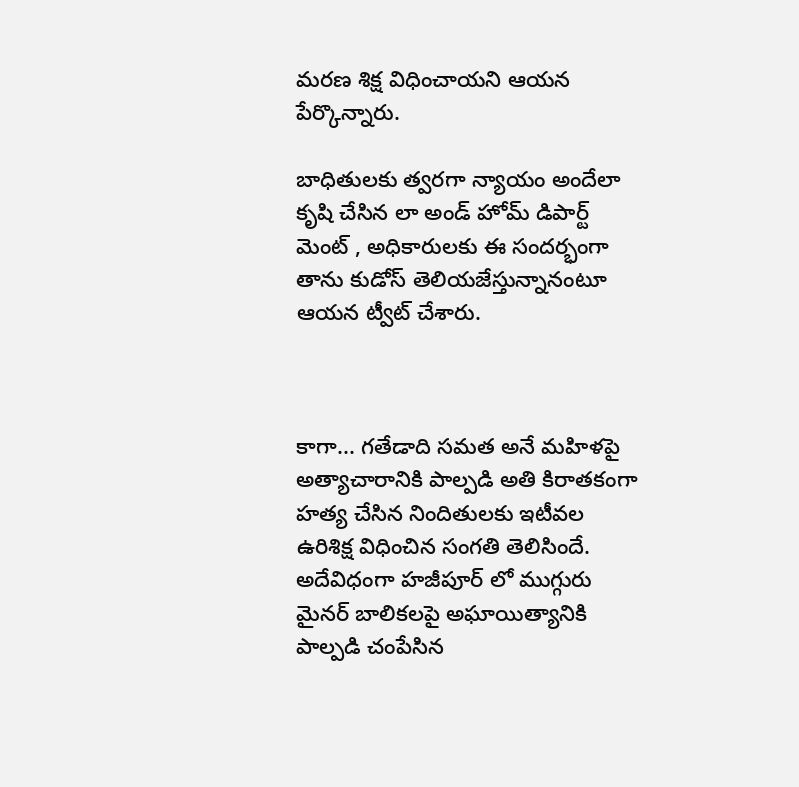మరణ శిక్ష విధించాయని ఆయన పేర్కొన్నారు.

బాధితులకు త్వరగా న్యాయం అందేలా కృషి చేసిన లా అండ్ హోమ్ డిపార్ట్ మెంట్ , అధికారులకు ఈ సందర్భంగా తాను కుడోస్ తెలియజేస్తున్నానంటూ ఆయన ట్వీట్ చేశారు.



కాగా... గతేడాది సమత అనే మహిళపై అత్యాచారానికి పాల్పడి అతి కిరాతకంగా హత్య చేసిన నిందితులకు ఇటీవల ఉరిశిక్ష విధించిన సంగతి తెలిసిందే. అదేవిధంగా హజీపూర్ లో ముగ్గురు మైనర్ బాలికలపై అఘాయిత్యానికి పాల్పడి చంపేసిన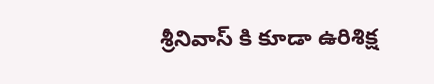శ్రీనివాస్ కి కూడా ఉరిశిక్ష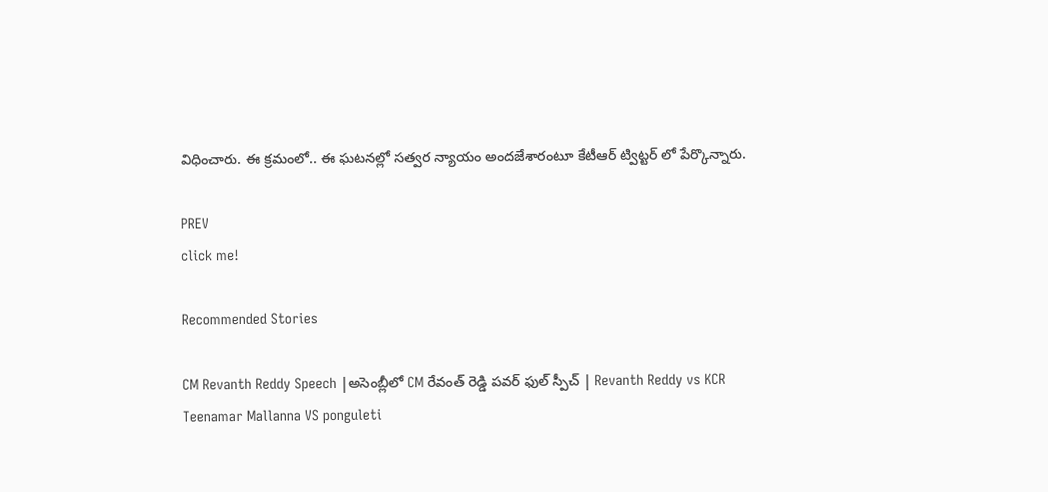విధించారు. ఈ క్రమంలో.. ఈ ఘటనల్లో సత్వర న్యాయం అందజేశారంటూ కేటీఆర్ ట్విట్టర్ లో పేర్కొన్నారు.

PREV
click me!

Recommended Stories

CM Revanth Reddy Speech |అసెంబ్లీలో CM రేవంత్ రెడ్డి పవర్ ఫుల్ స్పీచ్ | Revanth Reddy vs KCR
Teenamar Mallanna VS ponguleti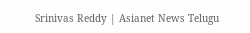Srinivas Reddy | Asianet News Telugu